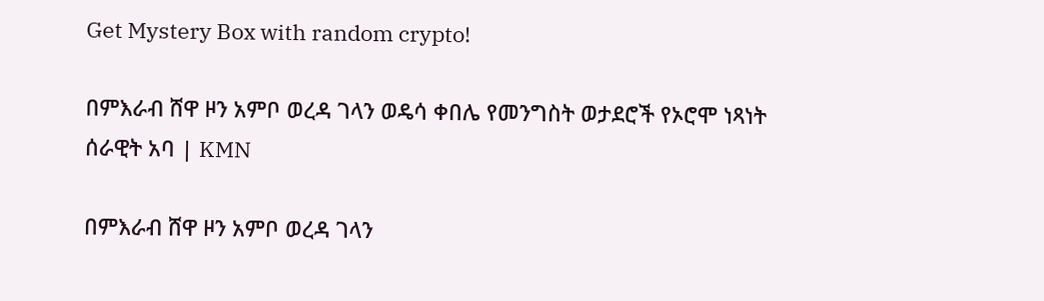Get Mystery Box with random crypto!

በምእራብ ሸዋ ዞን አምቦ ወረዳ ገላን ወዴሳ ቀበሌ የመንግስት ወታደሮች የኦሮሞ ነጻነት ሰራዊት አባ | KMN

በምእራብ ሸዋ ዞን አምቦ ወረዳ ገላን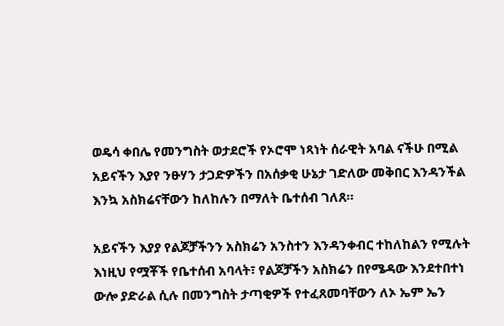ወዴሳ ቀበሌ የመንግስት ወታደሮች የኦሮሞ ነጻነት ሰራዊት አባል ናችሁ በሚል አይናችን እያየ ንፁሃን ታጋድዎችን በአሰቃቂ ሁኔታ ገድለው መቅበር እንዳንችል እንኳ አስክሬናቸውን ከለከሉን በማለት ቤተሰብ ገለጸ።

አይናችን እያያ የልጆቻችንን አስክሬን አንስተን እንዳንቀብር ተከለከልን የሚሉት እነዚህ የሟቾች የቤተሰብ አባላት፣ የልጆቻችን አስክሬን በየሜዳው እንደተበተነ ውሎ ያድራል ሲሉ በመንግስት ታጣቂዎች የተፈጸመባቸውን ለኦ ኤም ኤን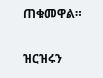ጠቁመዋል።

ዝርዝሩን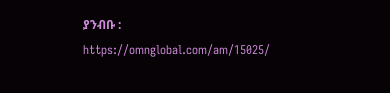ያንብቡ : https://omnglobal.com/am/15025/